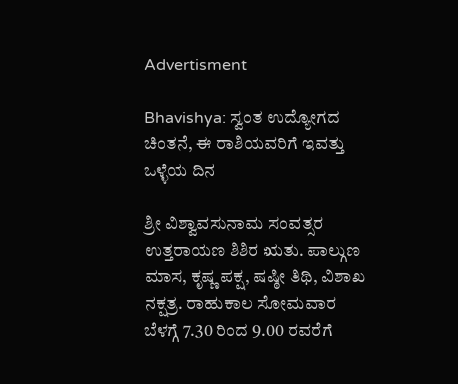Advertisment

Bhavishya: ಸ್ವಂತ ಉದ್ಯೋಗದ ಚಿಂತನೆ, ಈ ರಾಶಿಯವರಿಗೆ ಇವತ್ತು ಒಳ್ಳೆಯ ದಿನ

ಶ್ರೀ ವಿಶ್ವಾವಸುನಾಮ ಸಂವತ್ಸರ ಉತ್ತರಾಯಣ ಶಿಶಿರ ಋತು. ಪಾಲ್ಗುಣ ಮಾಸ, ಕೃಷ್ಣ ಪಕ್ಷ, ಷಷ್ಠೀ ತಿಥಿ, ವಿಶಾಖ ನಕ್ಷತ್ರ. ರಾಹುಕಾಲ ಸೋಮವಾರ ಬೆಳಗ್ಗೆ 7.30 ರಿಂದ 9.00 ರವರೆಗೆ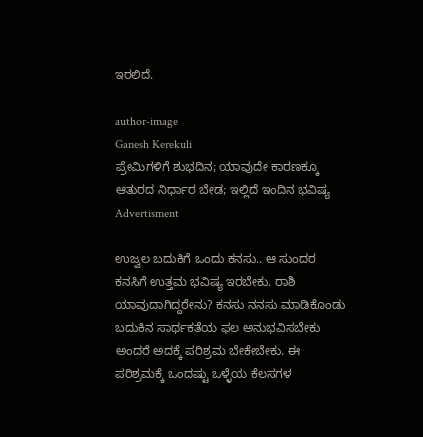ಇರಲಿದೆ.

author-image
Ganesh Kerekuli
ಪ್ರೇಮಿಗಳಿಗೆ ಶುಭದಿನ; ಯಾವುದೇ ಕಾರಣಕ್ಕೂ ಆತುರದ ನಿರ್ಧಾರ ಬೇಡ; ಇಲ್ಲಿದೆ ಇಂದಿನ ಭವಿಷ್ಯ
Advertisment

ಉಜ್ವಲ ಬದುಕಿಗೆ ಒಂದು ಕನಸು.. ಆ ಸುಂದರ ಕನಸಿಗೆ ಉತ್ತಮ ಭವಿಷ್ಯ ಇರಬೇಕು. ರಾಶಿ ಯಾವುದಾಗಿದ್ದರೇನು? ಕನಸು ನನಸು ಮಾಡಿಕೊಂಡು ಬದುಕಿನ ಸಾರ್ಥಕತೆಯ ಫಲ ಅನುಭವಿಸಬೇಕು ಅಂದರೆ ಅದಕ್ಕೆ ಪರಿಶ್ರಮ ಬೇಕೇಬೇಕು. ಈ ಪರಿಶ್ರಮಕ್ಕೆ ಒಂದಷ್ಟು ಒಳ್ಳೆಯ ಕೆಲಸಗಳ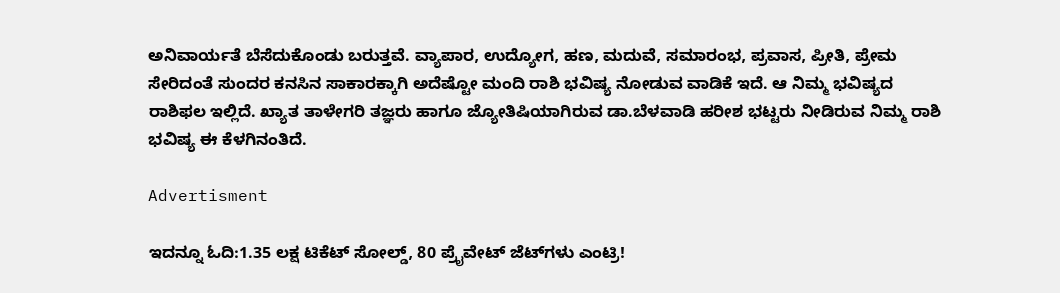ಅನಿವಾರ್ಯತೆ ಬೆಸೆದುಕೊಂಡು ಬರುತ್ತವೆ. ವ್ಯಾಪಾರ, ಉದ್ಯೋಗ, ಹಣ, ಮದುವೆ, ಸಮಾರಂಭ, ಪ್ರವಾಸ, ಪ್ರೀತಿ, ಪ್ರೇಮ ಸೇರಿದಂತೆ ಸುಂದರ ಕನಸಿನ ಸಾಕಾರಕ್ಕಾಗಿ ಅದೆಷ್ಟೋ ಮಂದಿ ರಾಶಿ ಭವಿಷ್ಯ ನೋಡುವ ವಾಡಿಕೆ ಇದೆ. ಆ ನಿಮ್ಮ ಭವಿಷ್ಯದ ರಾಶಿಫಲ ಇಲ್ಲಿದೆ. ಖ್ಯಾತ ತಾಳೇಗರಿ ತಜ್ಞರು ಹಾಗೂ ಜ್ಯೋತಿಷಿಯಾಗಿರುವ ಡಾ.ಬೆಳವಾಡಿ ಹರೀಶ ಭಟ್ಟರು ನೀಡಿರುವ ನಿಮ್ಮ ರಾಶಿ ಭವಿಷ್ಯ ಈ ಕೆಳಗಿನಂತಿದೆ.

Advertisment

ಇದನ್ನೂ ಓದಿ:1.35 ಲಕ್ಷ ಟಿಕೆಟ್ ಸೋಲ್ಡ್, 80 ಪ್ರೈವೇಟ್ ಜೆಟ್‌ಗಳು ಎಂಟ್ರಿ!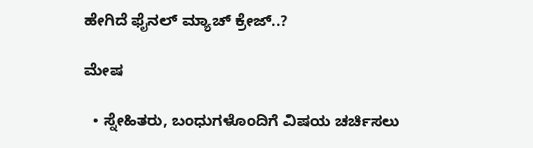ಹೇಗಿದೆ ಫೈನಲ್ ಮ್ಯಾಚ್ ಕ್ರೇಜ್..?

ಮೇಷ

  • ಸ್ನೇಹಿತರು, ಬಂಧುಗಳೊಂದಿಗೆ ವಿಷಯ ಚರ್ಚಿಸಲು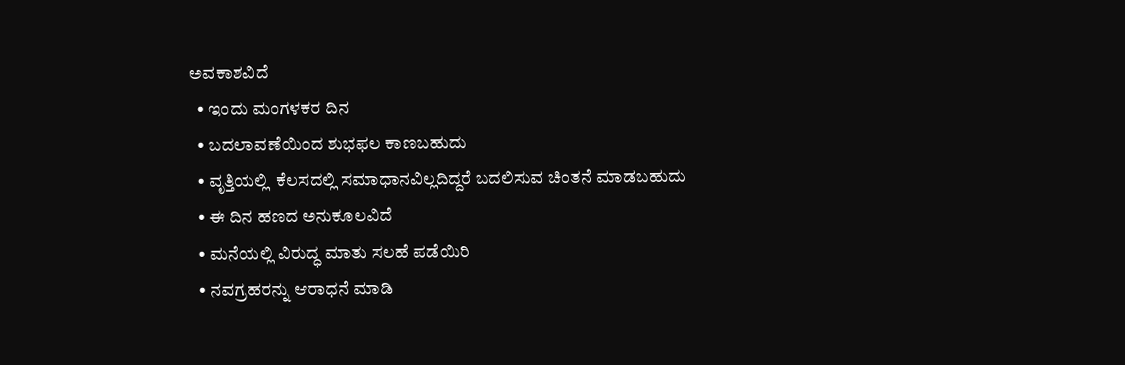ಅವಕಾಶವಿದೆ
  • ಇಂದು ಮಂಗಳಕರ ದಿನ
  • ಬದಲಾವಣೆಯಿಂದ ಶುಭಫಲ ಕಾಣಬಹುದು
  • ವೃತ್ತಿಯಲ್ಲಿ  ಕೆಲಸದಲ್ಲಿ ಸಮಾಧಾನವಿಲ್ಲದಿದ್ದರೆ ಬದಲಿಸುವ ಚಿಂತನೆ ಮಾಡಬಹುದು
  • ಈ ದಿನ ಹಣದ ಅನುಕೂಲವಿದೆ
  • ಮನೆಯಲ್ಲಿ ವಿರುದ್ಧ ಮಾತು ಸಲಹೆ ಪಡೆಯಿರಿ
  • ನವಗ್ರಹರನ್ನು ಆರಾಧನೆ ಮಾಡಿ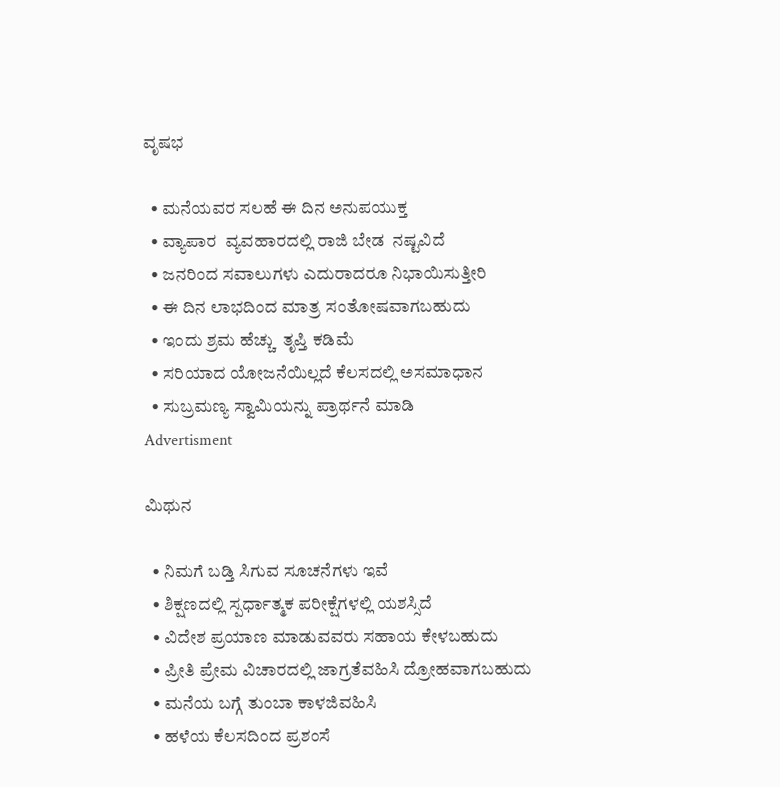ವೃಷಭ

  • ಮನೆಯವರ ಸಲಹೆ ಈ ದಿನ ಅನುಪಯುಕ್ತ
  • ವ್ಯಾಪಾರ  ವ್ಯವಹಾರದಲ್ಲಿ ರಾಜಿ ಬೇಡ  ನಷ್ಟವಿದೆ
  • ಜನರಿಂದ ಸವಾಲುಗಳು ಎದುರಾದರೂ ನಿಭಾಯಿಸುತ್ತೀರಿ
  • ಈ ದಿನ ಲಾಭದಿಂದ ಮಾತ್ರ ಸಂತೋಷವಾಗಬಹುದು
  • ಇಂದು ಶ್ರಮ ಹೆಚ್ಚು  ತೃಪ್ತಿ ಕಡಿಮೆ
  • ಸರಿಯಾದ ಯೋಜನೆಯಿಲ್ಲದೆ ಕೆಲಸದಲ್ಲಿ ಅಸಮಾಧಾನ
  • ಸುಬ್ರಮಣ್ಯ ಸ್ವಾಮಿಯನ್ನು ಪ್ರಾರ್ಥನೆ ಮಾಡಿ
Advertisment

ಮಿಥುನ

  • ನಿಮಗೆ ಬಡ್ತಿ ಸಿಗುವ ಸೂಚನೆಗಳು ಇವೆ
  • ಶಿಕ್ಷಣದಲ್ಲಿ ಸ್ಪರ್ಧಾತ್ಮಕ ಪರೀಕ್ಷೆಗಳಲ್ಲಿ ಯಶಸ್ಸಿದೆ
  • ವಿದೇಶ ಪ್ರಯಾಣ ಮಾಡುವವರು ಸಹಾಯ ಕೇಳಬಹುದು
  • ಪ್ರೀತಿ ಪ್ರೇಮ ವಿಚಾರದಲ್ಲಿ ಜಾಗ್ರತೆವಹಿಸಿ ದ್ರೋಹವಾಗಬಹುದು
  • ಮನೆಯ ಬಗ್ಗೆ ತುಂಬಾ ಕಾಳಜಿವಹಿಸಿ
  • ಹಳೆಯ ಕೆಲಸದಿಂದ ಪ್ರಶಂಸೆ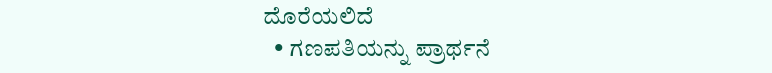ದೊರೆಯಲಿದೆ
  • ಗಣಪತಿಯನ್ನು ಪ್ರಾರ್ಥನೆ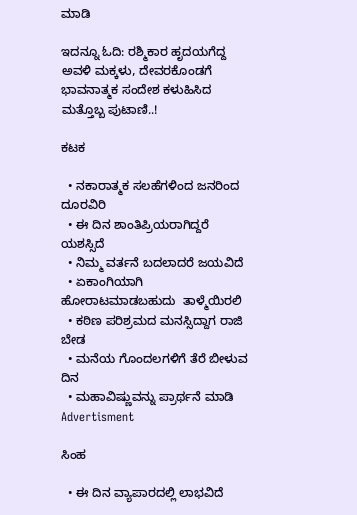ಮಾಡಿ

ಇದನ್ನೂ ಓದಿ: ರಶ್ಮಿಕಾರ ಹೃದಯಗೆದ್ದ ಅವಳಿ ಮಕ್ಕಳು, ದೇವರಕೊಂಡಗೆ ಭಾವನಾತ್ಮಕ ಸಂದೇಶ ಕಳುಹಿಸಿದ ಮತ್ತೊಬ್ಬ ಪುಟಾಣಿ..!

ಕಟಕ

  • ನಕಾರಾತ್ಮಕ ಸಲಹೆಗಳಿಂದ ಜನರಿಂದ ದೂರವಿರಿ
  • ಈ ದಿನ ಶಾಂತಿಪ್ರಿಯರಾಗಿದ್ದರೆ ಯಶಸ್ಸಿದೆ
  • ನಿಮ್ಮ ವರ್ತನೆ ಬದಲಾದರೆ ಜಯವಿದೆ
  • ಏಕಾಂಗಿಯಾಗಿ ಹೋರಾಟಮಾಡಬಹುದು  ತಾಳ್ಮೆಯಿರಲಿ
  • ಕಠಿಣ ಪರಿಶ್ರಮದ ಮನಸ್ಸಿದ್ದಾಗ ರಾಜಿ ಬೇಡ
  • ಮನೆಯ ಗೊಂದಲಗಳಿಗೆ ತೆರೆ ಬೀಳುವ ದಿನ
  • ಮಹಾವಿಷ್ಣುವನ್ನು ಪ್ರಾರ್ಥನೆ ಮಾಡಿ
Advertisment

ಸಿಂಹ

  • ಈ ದಿನ ವ್ಯಾಪಾರದಲ್ಲಿ ಲಾಭವಿದೆ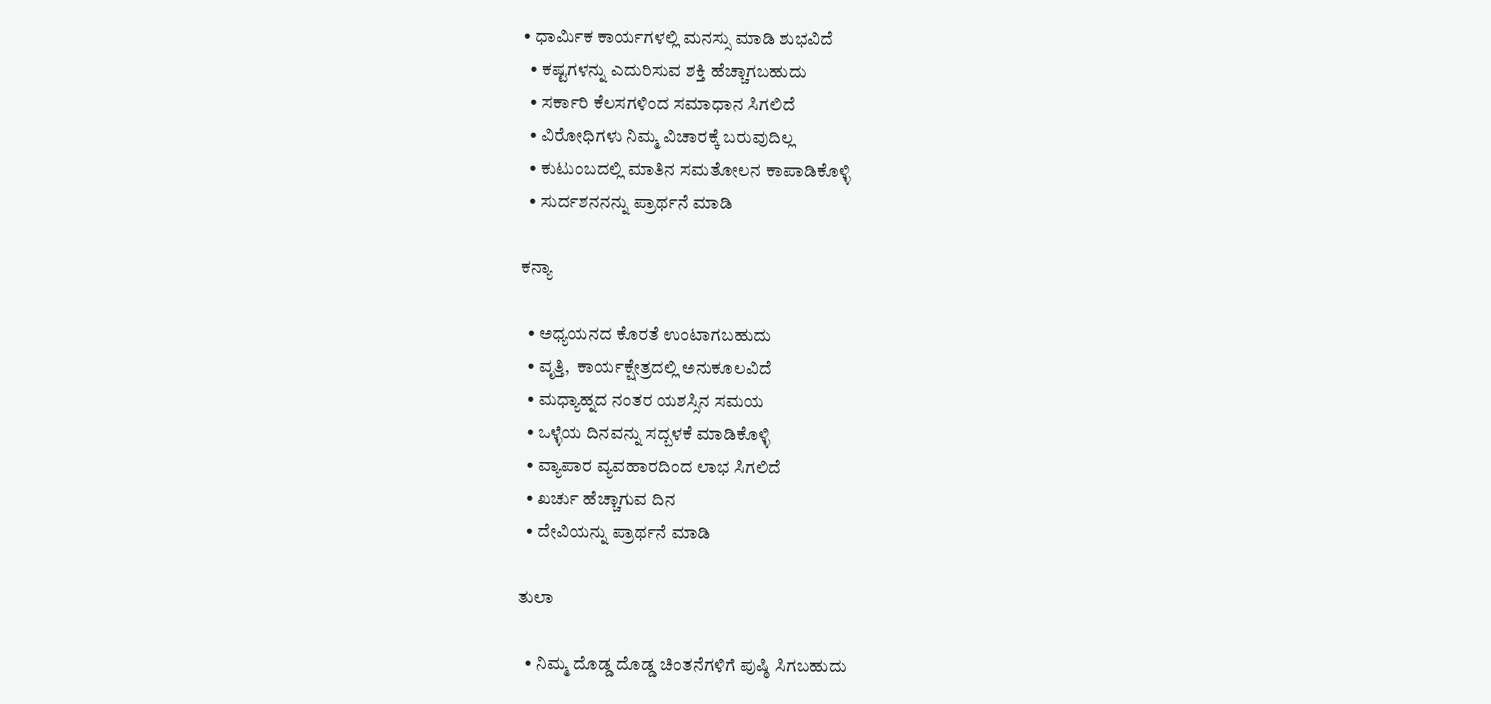• ಧಾರ್ಮಿಕ ಕಾರ್ಯಗಳಲ್ಲಿ ಮನಸ್ಸು ಮಾಡಿ ಶುಭವಿದೆ
  • ಕಷ್ಟಗಳನ್ನು ಎದುರಿಸುವ ಶಕ್ತಿ ಹೆಚ್ಚಾಗಬಹುದು
  • ಸರ್ಕಾರಿ ಕೆಲಸಗಳಿಂದ ಸಮಾಧಾನ ಸಿಗಲಿದೆ
  • ವಿರೋಧಿಗಳು ನಿಮ್ಮ ವಿಚಾರಕ್ಕೆ ಬರುವುದಿಲ್ಲ
  • ಕುಟುಂಬದಲ್ಲಿ ಮಾತಿನ ಸಮತೋಲನ ಕಾಪಾಡಿಕೊಳ್ಳಿ
  • ಸುರ್ದಶನನನ್ನು ಪ್ರಾರ್ಥನೆ ಮಾಡಿ

ಕನ್ಯಾ

  • ಅಧ್ಯಯನದ ಕೊರತೆ ಉಂಟಾಗಬಹುದು
  • ವೃತ್ತಿ,  ಕಾರ್ಯಕ್ಷೇತ್ರದಲ್ಲಿ ಅನುಕೂಲವಿದೆ
  • ಮಧ್ಯಾಹ್ನದ ನಂತರ ಯಶಸ್ಸಿನ ಸಮಯ
  • ಒಳ್ಳೆಯ ದಿನವನ್ನು ಸದ್ಬಳಕೆ ಮಾಡಿಕೊಳ್ಳಿ
  • ವ್ಯಾಪಾರ ವ್ಯವಹಾರದಿಂದ ಲಾಭ ಸಿಗಲಿದೆ
  • ಖರ್ಚು ಹೆಚ್ಚಾಗುವ ದಿನ
  • ದೇವಿಯನ್ನು ಪ್ರಾರ್ಥನೆ ಮಾಡಿ

ತುಲಾ

  • ನಿಮ್ಮ ದೊಡ್ಡ ದೊಡ್ಡ ಚಿಂತನೆಗಳಿಗೆ ಪುಷ್ಠಿ ಸಿಗಬಹುದು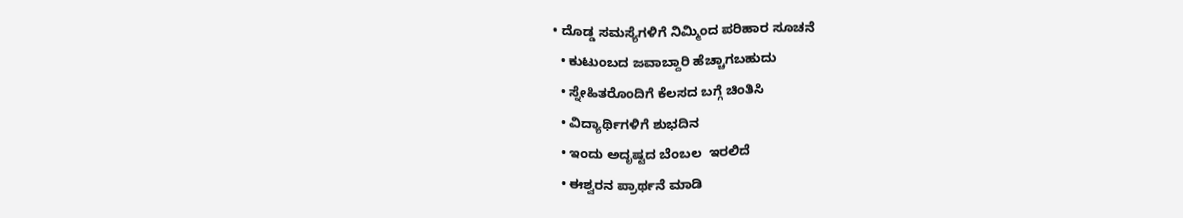• ದೊಡ್ಡ ಸಮಸ್ಯೆಗಳಿಗೆ ನಿಮ್ಮಿಂದ ಪರಿಹಾರ ಸೂಚನೆ
  • ಕುಟುಂಬದ ಜವಾಬ್ದಾರಿ ಹೆಚ್ಚಾಗಬಹುದು
  • ಸ್ನೇಹಿತರೊಂದಿಗೆ ಕೆಲಸದ ಬಗ್ಗೆ ಚಿಂತಿಸಿ
  • ವಿದ್ಯಾರ್ಥಿಗಳಿಗೆ ಶುಭದಿನ
  • ಇಂದು ಅದೃಷ್ಟದ ಬೆಂಬಲ  ಇರಲಿದೆ
  • ಈಶ್ವರನ ಪ್ರಾರ್ಥನೆ ಮಾಡಿ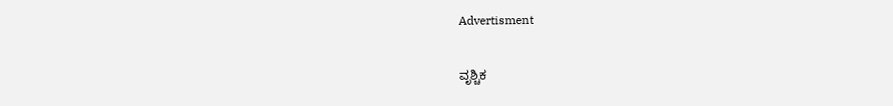Advertisment

ವೃಶ್ಚಿಕ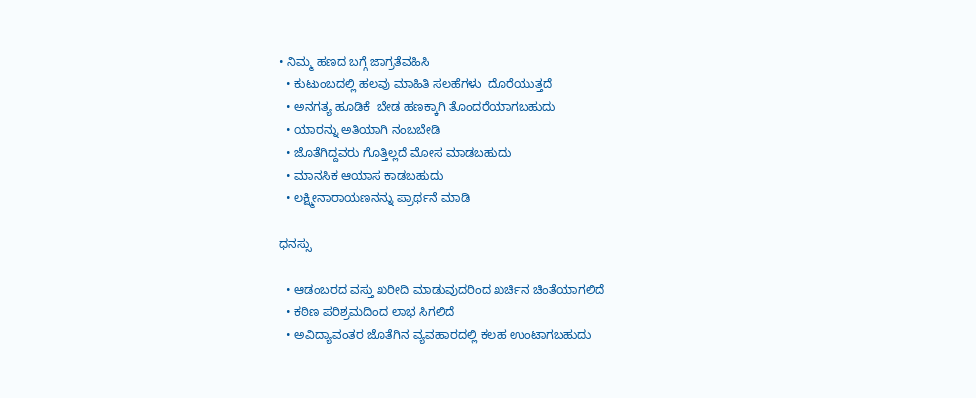• ನಿಮ್ಮ ಹಣದ ಬಗ್ಗೆ ಜಾಗ್ರತೆವಹಿಸಿ
  • ಕುಟುಂಬದಲ್ಲಿ ಹಲವು ಮಾಹಿತಿ ಸಲಹೆಗಳು  ದೊರೆಯುತ್ತದೆ
  • ಅನಗತ್ಯ ಹೂಡಿಕೆ  ಬೇಡ ಹಣಕ್ಕಾಗಿ ತೊಂದರೆಯಾಗಬಹುದು
  • ಯಾರನ್ನು ಅತಿಯಾಗಿ ನಂಬಬೇಡಿ
  • ಜೊತೆಗಿದ್ದವರು ಗೊತ್ತಿಲ್ಲದೆ ಮೋಸ ಮಾಡಬಹುದು
  • ಮಾನಸಿಕ ಆಯಾಸ ಕಾಡಬಹುದು
  • ಲಕ್ಷ್ಮೀನಾರಾಯಣನನ್ನು ಪ್ರಾರ್ಥನೆ ಮಾಡಿ

ಧನಸ್ಸು

  • ಆಡಂಬರದ ವಸ್ತು ಖರೀದಿ ಮಾಡುವುದರಿಂದ ಖರ್ಚಿನ ಚಿಂತೆಯಾಗಲಿದೆ
  • ಕಠಿಣ ಪರಿಶ್ರಮದಿಂದ ಲಾಭ ಸಿಗಲಿದೆ
  • ಅವಿದ್ಯಾವಂತರ ಜೊತೆಗಿನ ವ್ಯವಹಾರದಲ್ಲಿ ಕಲಹ ಉಂಟಾಗಬಹುದು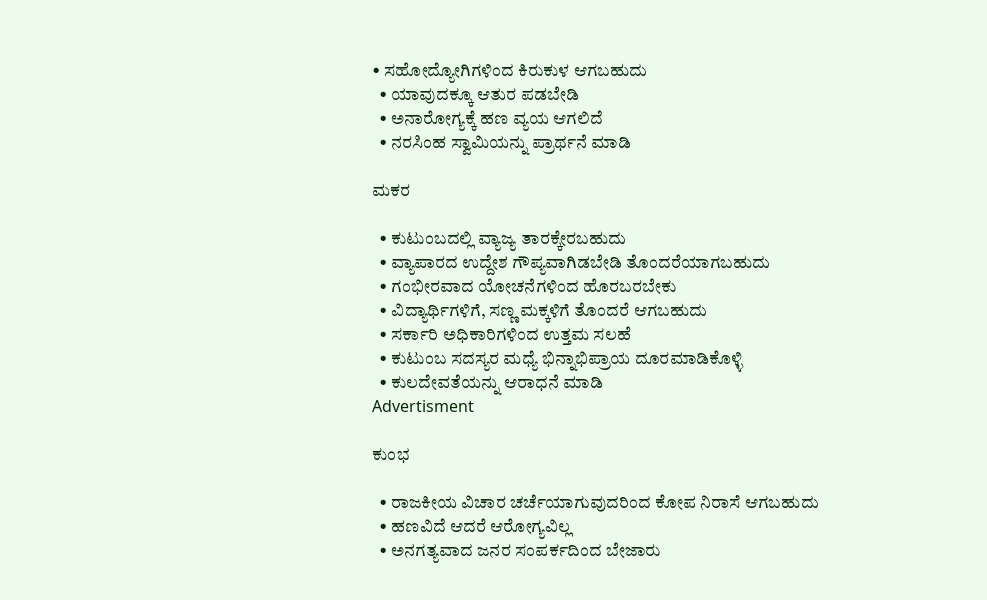• ಸಹೋದ್ಯೋಗಿಗಳಿಂದ ಕಿರುಕುಳ ಆಗಬಹುದು
  • ಯಾವುದಕ್ಕೂ ಆತುರ ಪಡಬೇಡಿ
  • ಅನಾರೋಗ್ಯಕ್ಕೆ ಹಣ ವ್ಯಯ ಆಗಲಿದೆ
  • ನರಸಿಂಹ ಸ್ವಾಮಿಯನ್ನು ಪ್ರಾರ್ಥನೆ ಮಾಡಿ

ಮಕರ

  • ಕುಟುಂಬದಲ್ಲಿ ವ್ಯಾಜ್ಯ ತಾರಕ್ಕೇರಬಹುದು
  • ವ್ಯಾಪಾರದ ಉದ್ದೇಶ ಗೌಪ್ಯವಾಗಿಡಬೇಡಿ ತೊಂದರೆಯಾಗಬಹುದು
  • ಗಂಭೀರವಾದ ಯೋಚನೆಗಳಿಂದ ಹೊರಬರಬೇಕು
  • ವಿದ್ಯಾರ್ಥಿಗಳಿಗೆ, ಸಣ್ಣ ಮಕ್ಕಳಿಗೆ ತೊಂದರೆ ಆಗಬಹುದು
  • ಸರ್ಕಾರಿ ಅಧಿಕಾರಿಗಳಿಂದ ಉತ್ತಮ ಸಲಹೆ
  • ಕುಟುಂಬ ಸದಸ್ಯರ ಮಧ್ಯೆ ಭಿನ್ನಾಭಿಪ್ರಾಯ ದೂರಮಾಡಿಕೊಳ್ಳಿ
  • ಕುಲದೇವತೆಯನ್ನು ಆರಾಧನೆ ಮಾಡಿ
Advertisment

ಕುಂಭ

  • ರಾಜಕೀಯ ವಿಚಾರ ಚರ್ಚೆಯಾಗುವುದರಿಂದ ಕೋಪ ನಿರಾಸೆ ಆಗಬಹುದು
  • ಹಣವಿದೆ ಆದರೆ ಆರೋಗ್ಯವಿಲ್ಲ
  • ಅನಗತ್ಯವಾದ ಜನರ ಸಂಪರ್ಕದಿಂದ ಬೇಜಾರು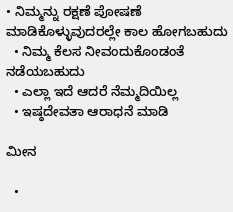• ನಿಮ್ಮನ್ನು ರಕ್ಷಣೆ ಪೋಷಣೆ ಮಾಡಿಕೊಳ್ಳುವುದರಲ್ಲೇ ಕಾಲ ಹೋಗಬಹುದು
  • ನಿಮ್ಮ ಕೆಲಸ ನೀವಂದುಕೊಂಡಂತೆ ನಡೆಯಬಹುದು
  • ಎಲ್ಲಾ ಇದೆ ಆದರೆ ನೆಮ್ಮದಿಯಿಲ್ಲ
  • ಇಷ್ಠದೇವತಾ ಆರಾಧನೆ ಮಾಡಿ

ಮೀನ

  •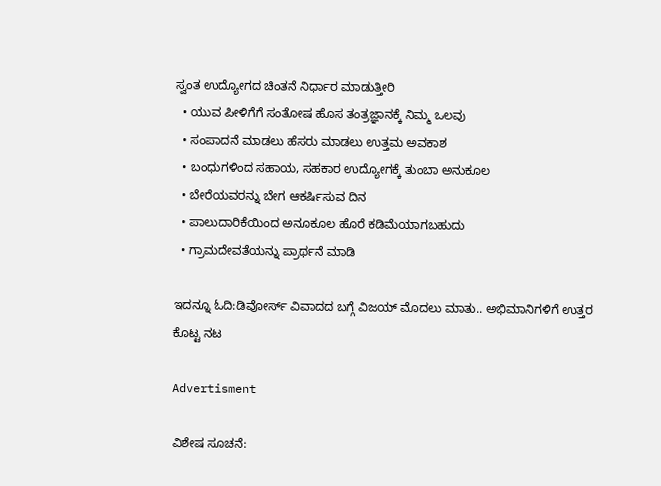ಸ್ವಂತ ಉದ್ಯೋಗದ ಚಿಂತನೆ ನಿರ್ಧಾರ ಮಾಡುತ್ತೀರಿ
  • ಯುವ ಪೀಳಿಗೆಗೆ ಸಂತೋಷ ಹೊಸ ತಂತ್ರಜ್ಞಾನಕ್ಕೆ ನಿಮ್ಮ ಒಲವು
  • ಸಂಪಾದನೆ ಮಾಡಲು ಹೆಸರು ಮಾಡಲು ಉತ್ತಮ ಅವಕಾಶ
  • ಬಂಧುಗಳಿಂದ ಸಹಾಯ, ಸಹಕಾರ ಉದ್ಯೋಗಕ್ಕೆ ತುಂಬಾ ಅನುಕೂಲ
  • ಬೇರೆಯವರನ್ನು ಬೇಗ ಆಕರ್ಷಿಸುವ ದಿನ
  • ಪಾಲುದಾರಿಕೆಯಿಂದ ಅನೂಕೂಲ ಹೊರೆ ಕಡಿಮೆಯಾಗಬಹುದು
  • ಗ್ರಾಮದೇವತೆಯನ್ನು ಪ್ರಾರ್ಥನೆ ಮಾಡಿ

ಇದನ್ನೂ ಓದಿ:ಡಿವೋರ್ಸ್ ವಿವಾದದ ಬಗ್ಗೆ ವಿಜಯ್ ಮೊದಲು ಮಾತು.. ಅಭಿಮಾನಿಗಳಿಗೆ ಉತ್ತರ ಕೊಟ್ಟ ನಟ

Advertisment

ವಿಶೇಷ ಸೂಚನೆ: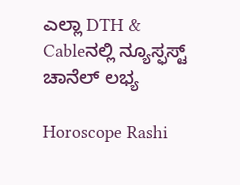ಎಲ್ಲಾ DTH & Cableನಲ್ಲಿ ನ್ಯೂಸ್ಫಸ್ಟ್ ಚಾನೆಲ್ ಲಭ್ಯ

Horoscope Rashi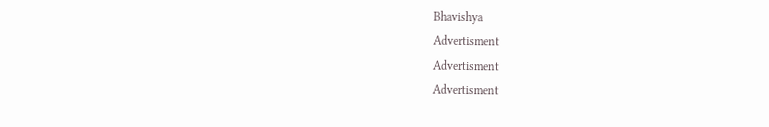Bhavishya
Advertisment
Advertisment
Advertisment